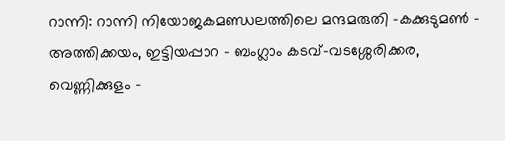റാന്നി: റാന്നി നിയോജകമണ്ഡലത്തിലെ മന്ദമരുതി -കക്കുടുമൺ – അത്തിക്കയം, ഇട്ടിയപ്പാറ – ബംഗ്ലാം കടവ്-വടശ്ശേരിക്കര, വെണ്ണിക്കുളം –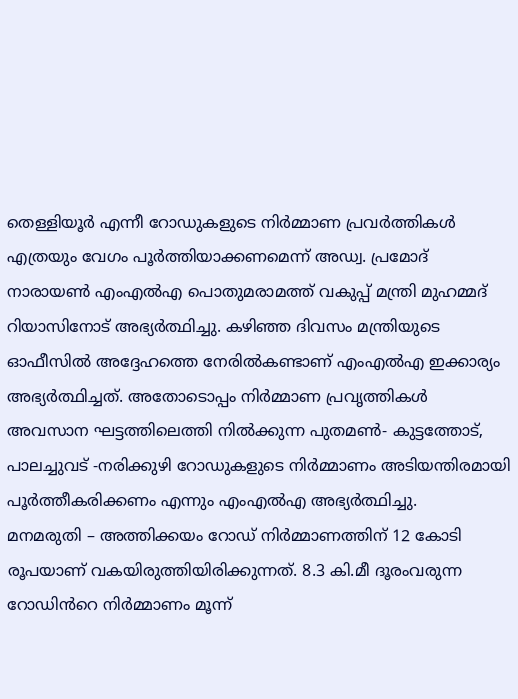തെള്ളിയൂർ എന്നീ റോഡുകളുടെ നിർമ്മാണ പ്രവർത്തികൾ എത്രയും വേഗം പൂർത്തിയാക്കണമെന്ന് അഡ്വ. പ്രമോദ് നാരായൺ എംഎൽഎ പൊതുമരാമത്ത് വകുപ്പ് മന്ത്രി മുഹമ്മദ് റിയാസിനോട് അഭ്യർത്ഥിച്ചു. കഴിഞ്ഞ ദിവസം മന്ത്രിയുടെ ഓഫീസിൽ അദ്ദേഹത്തെ നേരിൽകണ്ടാണ് എംഎൽഎ ഇക്കാര്യം അഭ്യർത്ഥിച്ചത്. അതോടൊപ്പം നിർമ്മാണ പ്രവൃത്തികൾ അവസാന ഘട്ടത്തിലെത്തി നിൽക്കുന്ന പുതമൺ- കുട്ടത്തോട്, പാലച്ചുവട് -നരിക്കുഴി റോഡുകളുടെ നിർമ്മാണം അടിയന്തിരമായി പൂർത്തീകരിക്കണം എന്നും എംഎൽഎ അഭ്യർത്ഥിച്ചു.
മനമരുതി – അത്തിക്കയം റോഡ് നിർമ്മാണത്തിന് 12 കോടി രൂപയാണ് വകയിരുത്തിയിരിക്കുന്നത്. 8.3 കി.മീ ദൂരംവരുന്ന റോഡിൻറെ നിർമ്മാണം മൂന്ന്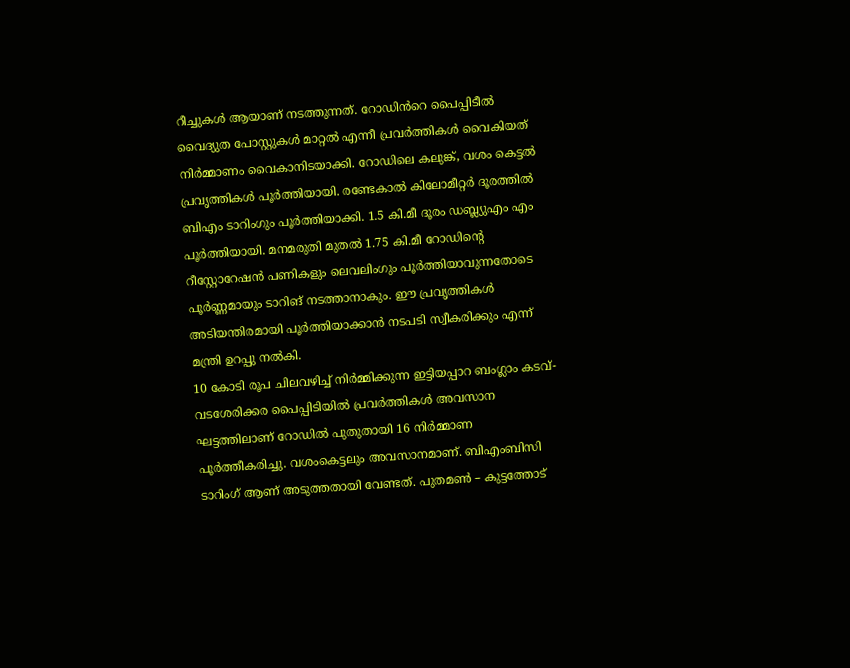റീച്ചുകൾ ആയാണ് നടത്തുന്നത്. റോഡിൻറെ പൈപ്പിടീൽ വൈദ്യുത പോസ്റ്റുകൾ മാറ്റൽ എന്നീ പ്രവർത്തികൾ വൈകിയത് നിർമ്മാണം വൈകാനിടയാക്കി. റോഡിലെ കലുങ്ക്, വശം കെട്ടൽ പ്രവൃത്തികൾ പൂർത്തിയായി. രണ്ടേകാൽ കിലോമീറ്റർ ദൂരത്തിൽ ബിഎം ടാറിംഗും പൂർത്തിയാക്കി. 1.5 കി.മീ ദൂരം ഡബ്ല്യുഎം എം പൂർത്തിയായി. മനമരുതി മുതൽ 1.75 കി.മീ റോഡിൻ്റെ റീസ്റ്റോറേഷൻ പണികളും ലെവലിംഗും പൂർത്തിയാവുന്നതോടെ പൂർണ്ണമായും ടാറിങ് നടത്താനാകും. ഈ പ്രവൃത്തികൾ അടിയന്തിരമായി പൂർത്തിയാക്കാൻ നടപടി സ്വീകരിക്കും എന്ന് മന്ത്രി ഉറപ്പു നൽകി.
10 കോടി രൂപ ചിലവഴിച്ച് നിർമ്മിക്കുന്ന ഇട്ടിയപ്പാറ ബംഗ്ലാം കടവ്-വടശേരിക്കര പൈപ്പിടിയിൽ പ്രവർത്തികൾ അവസാന ഘട്ടത്തിലാണ് റോഡിൽ പുതുതായി 16 നിർമ്മാണ പൂർത്തീകരിച്ചു. വശംകെട്ടലും അവസാനമാണ്. ബിഎംബിസി ടാറിംഗ് ആണ് അടുത്തതായി വേണ്ടത്. പുതമൺ – കുട്ടത്തോട്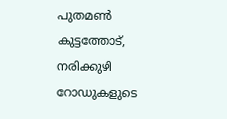പുതമൺ കുട്ടത്തോട്, നരിക്കുഴി റോഡുകളുടെ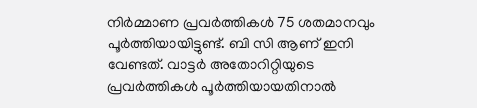നിർമ്മാണ പ്രവർത്തികൾ 75 ശതമാനവും പൂർത്തിയായിട്ടുണ്ട്. ബി സി ആണ് ഇനി വേണ്ടത്. വാട്ടർ അതോറിറ്റിയുടെ പ്രവർത്തികൾ പൂർത്തിയായതിനാൽ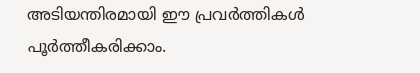അടിയന്തിരമായി ഈ പ്രവർത്തികൾ പൂർത്തീകരിക്കാം.